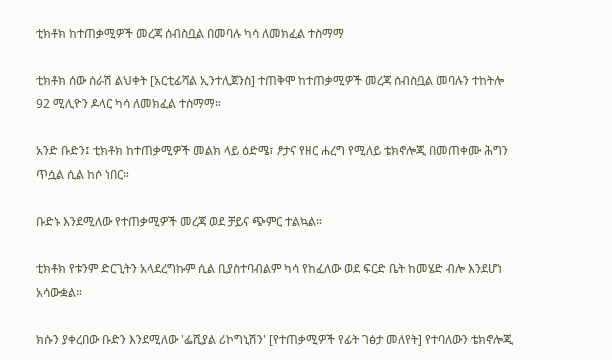ቲክቶክ ከተጠቃሚዎች መረጃ ሰብስቧል በመባሉ ካሳ ለመክፈል ተስማማ

ቲክቶክ ሰው ሰራሽ ልህቀት [አርቲፊሻል ኢንተሊጀንስ] ተጠቅሞ ከተጠቃሚዎች መረጃ ሰብስቧል መባሉን ተከትሎ 92 ሚሊዮን ዶላር ካሳ ለመክፈል ተስማማ።

አንድ ቡድን፤ ቲክቶክ ከተጠቃሚዎች መልክ ላይ ዕድሜ፣ ፆታና የዘር ሐረግ የሚለይ ቴክኖሎጂ በመጠቀሙ ሕግን ጥሷል ሲል ከሶ ነበር።

ቡድኑ እንደሚለው የተጠቃሚዎች መረጃ ወደ ቻይና ጭምር ተልኳል።

ቲክቶክ የቱንም ድርጊትን አላደረግኩም ሲል ቢያስተባብልም ካሳ የከፈለው ወደ ፍርድ ቤት ከመሄድ ብሎ እንደሆነ አሳውቋል።

ክሱን ያቀረበው ቡድን እንደሚለው 'ፌሺያል ሪኮግኒሽን' [የተጠቃሚዎች የፊት ገፅታ መለየት] የተባለውን ቴክኖሎጂ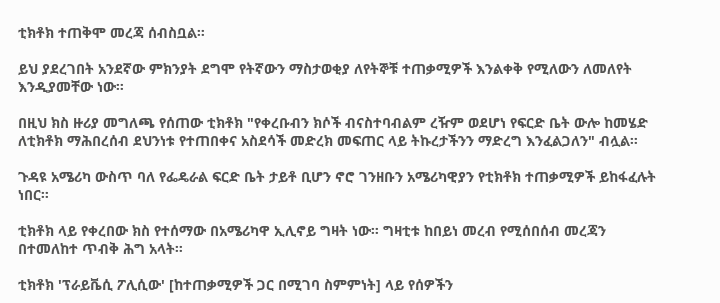ቲክቶክ ተጠቅሞ መረጃ ሰብስቧል።

ይህ ያደረገበት አንደኛው ምክንያት ደግሞ የትኛውን ማስታወቂያ ለየትኞቹ ተጠቃሚዎች እንልቀቅ የሚለውን ለመለየት እንዲያመቸው ነው።

በዚህ ክስ ዙሪያ መግለጫ የሰጠው ቲክቶክ "የቀረቡብን ክሶች ብናስተባብልም ረዥም ወደሆነ የፍርድ ቤት ውሎ ከመሄድ ለቲክቶክ ማሕበረሰብ ደህንነቱ የተጠበቀና አስደሳች መድረክ መፍጠር ላይ ትኩረታችንን ማድረግ እንፈልጋለን" ብሏል።

ጉዳዩ አሜሪካ ውስጥ ባለ የፌዴራል ፍርድ ቤት ታይቶ ቢሆን ኖሮ ገንዘቡን አሜሪካዊያን የቲክቶክ ተጠቃሚዎች ይከፋፈሉት ነበር።

ቲክቶክ ላይ የቀረበው ክስ የተሰማው በአሜሪካዋ ኢሊኖይ ግዛት ነው። ግዛቲቱ ከበይነ መረብ የሚሰበሰብ መረጃን በተመለከተ ጥብቅ ሕግ አላት።

ቲክቶክ 'ፕራይቬሲ ፖሊሲው' [ከተጠቃሚዎች ጋር በሚገባ ስምምነት] ላይ የሰዎችን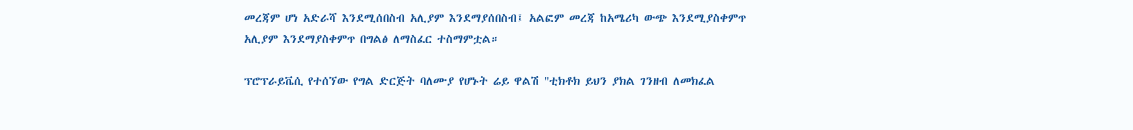መረጃም ሆነ አድራሻ እንደሚሰበስብ አሊያም እንደማያሰበስብ፤ አልፎም መረጃ ከአሜሪካ ውጭ እንደሚያስቀምጥ አሊያም እንደማያስቀምጥ በግልፅ ለማስፈር ተስማምቷል።

ፕሮፕራይቬሲ የተሰኘው የግል ድርጅት ባለሙያ የሆኑት ሬይ ዋልሽ "ቲክቶክ ይህን ያክል ገንዘብ ለመክፈል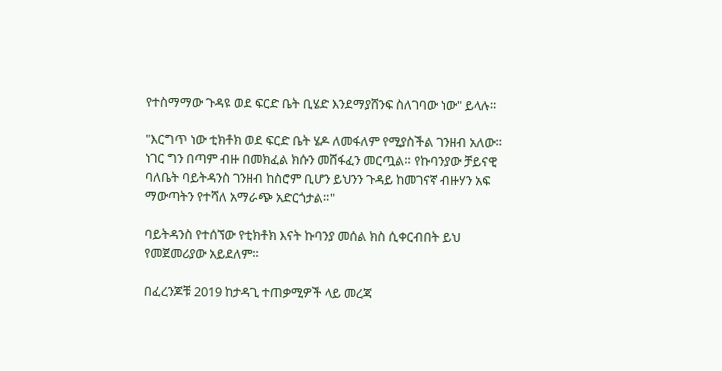የተስማማው ጉዳዩ ወደ ፍርድ ቤት ቢሄድ እንደማያሸንፍ ስለገባው ነው" ይላሉ።

"እርግጥ ነው ቲክቶክ ወደ ፍርድ ቤት ሄዶ ለመፋለም የሚያስችል ገንዘብ አለው። ነገር ግን በጣም ብዙ በመክፈል ክሱን መሸፋፈን መርጧል። የኩባንያው ቻይናዊ ባለቤት ባይትዳንስ ገንዘብ ከስሮም ቢሆን ይህንን ጉዳይ ከመገናኛ ብዙሃን አፍ ማውጣትን የተሻለ አማራጭ አድርጎታል።"

ባይትዳንስ የተሰኘው የቲክቶክ እናት ኩባንያ መሰል ክስ ሲቀርብበት ይህ የመጀመሪያው አይደለም።

በፈረንጆቹ 2019 ከታዳጊ ተጠቃሚዎች ላይ መረጃ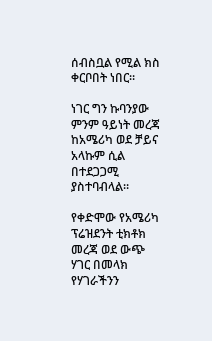ሰብስቧል የሚል ክስ ቀርቦበት ነበር።

ነገር ግን ኩባንያው ምንም ዓይነት መረጃ ከአሜሪካ ወደ ቻይና አላኩም ሲል በተደጋጋሚ ያስተባብላል።

የቀድሞው የአሜሪካ ፕሬዝደንት ቲክቶክ መረጃ ወደ ውጭ ሃገር በመላክ የሃገራችንን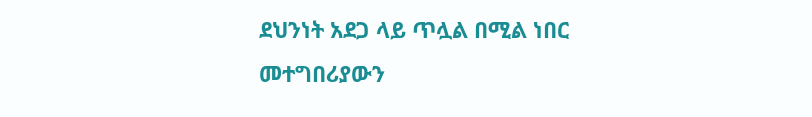ደህንነት አደጋ ላይ ጥሏል በሚል ነበር መተግበሪያውን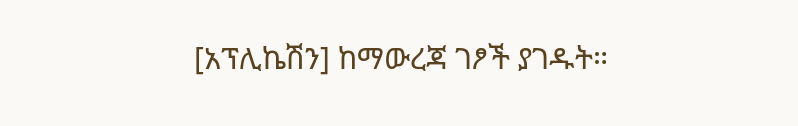[አፕሊኬሽን] ከማውረጃ ገፆች ያገዱት።